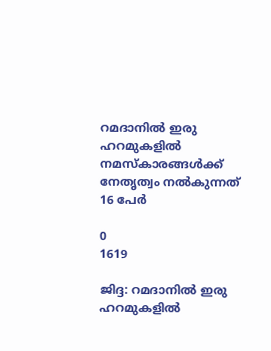റമദാനിൽ ഇരു ഹറമുകളിൽ നമസ്‌കാരങ്ങൾക്ക് നേതൃത്വം നൽകുന്നത് 16 പേർ

0
1619

ജിദ്ദ: റമദാനിൽ ഇരു ഹറമുകളിൽ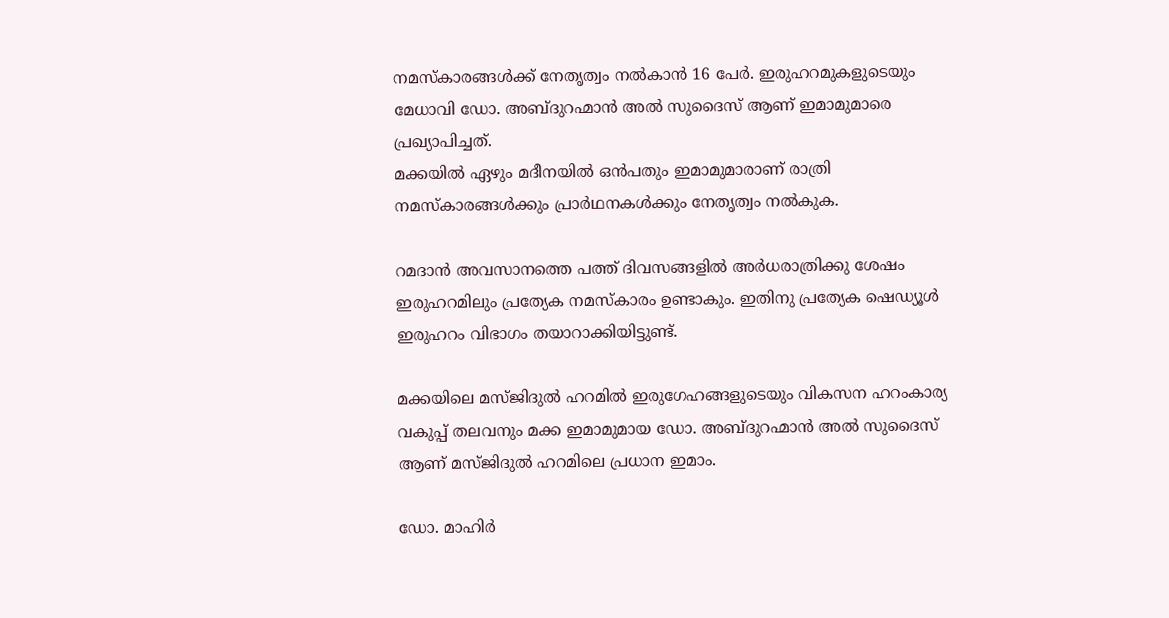നമസ്‌കാരങ്ങൾക്ക് നേതൃത്വം നൽകാൻ 16 പേർ. ഇരുഹറമുകളുടെയും മേധാവി ഡോ. അബ്ദുറഹ്മാൻ അൽ സുദൈസ് ആണ് ഇമാമുമാരെ പ്രഖ്യാപിച്ചത്.
മക്കയിൽ ഏഴും മദീനയിൽ ഒന്‍പതും ഇമാമുമാരാണ് രാത്രി നമസ്കാരങ്ങൾക്കും പ്രാർഥനകള്‍ക്കും നേതൃത്വം നൽകുക.

റമദാൻ അവസാനത്തെ പത്ത് ദിവസങ്ങളിൽ അര്‍ധരാത്രിക്കു ശേഷം ഇരുഹറമിലും പ്രത്യേക നമസ്കാരം ഉണ്ടാകും. ഇതിനു പ്രത്യേക ഷെഡ്യൂൾ ഇരുഹറം വിഭാഗം തയാറാക്കിയിട്ടുണ്ട്.

മക്കയിലെ മസ്ജിദുല്‍ ഹറമില്‍ ഇരുഗേഹങ്ങളുടെയും വികസന ഹറംകാര്യ വകുപ്പ് തലവനും മക്ക ഇമാമുമായ ഡോ. അബ്ദുറഹ്മാന്‍ അല്‍ സുദൈസ് ആണ് മസ്ജിദുല്‍ ഹറമിലെ പ്രധാന ഇമാം.

ഡോ. മാഹിർ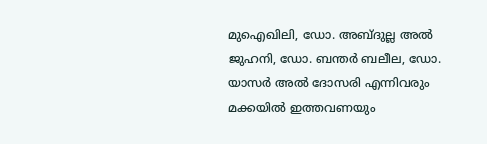മുഐഖിലി, ഡോ. അബ്ദുല്ല അൽ ജുഹനി, ഡോ. ബന്തർ ബലീല, ഡോ. യാസർ അൽ ദോസരി എന്നിവരും മക്കയില്‍ ഇത്തവണയും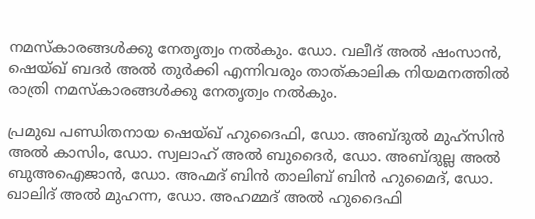നമസ്കാരങ്ങള്‍ക്കു നേതൃത്വം നൽകും. ഡോ. വലീദ് അൽ ഷംസാൻ, ഷെയ്ഖ് ബദർ അൽ തുർക്കി എന്നിവരും താത്കാലിക നിയമനത്തിൽ രാത്രി നമസ്‍കാരങ്ങൾക്കു നേതൃത്വം നൽകും.

പ്രമുഖ പണ്ഡിതനായ ഷെയ്ഖ് ഹുദൈഫി, ഡോ. അബ്ദുൽ മുഹ്സിൻ അല്‍ കാസിം, ഡോ. സ്വലാഹ് അൽ ബുദൈർ, ഡോ. അബ്ദുല്ല അൽ ബുഅഐജാൻ, ഡോ. അഹ്മദ് ബിൻ താലിബ് ബിൻ ഹുമൈദ്, ഡോ. ഖാലിദ് അൽ മുഹന്ന, ഡോ. അഹമ്മദ് അൽ ഹുദൈഫി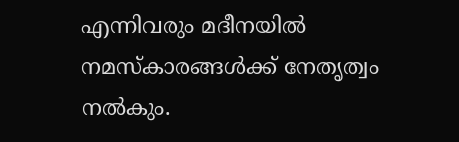എന്നിവരും മദീനയിൽ നമസ്കാരങ്ങൾക്ക് നേതൃത്വം നൽകും.